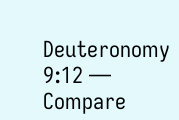Deuteronomy 9:12 — Compare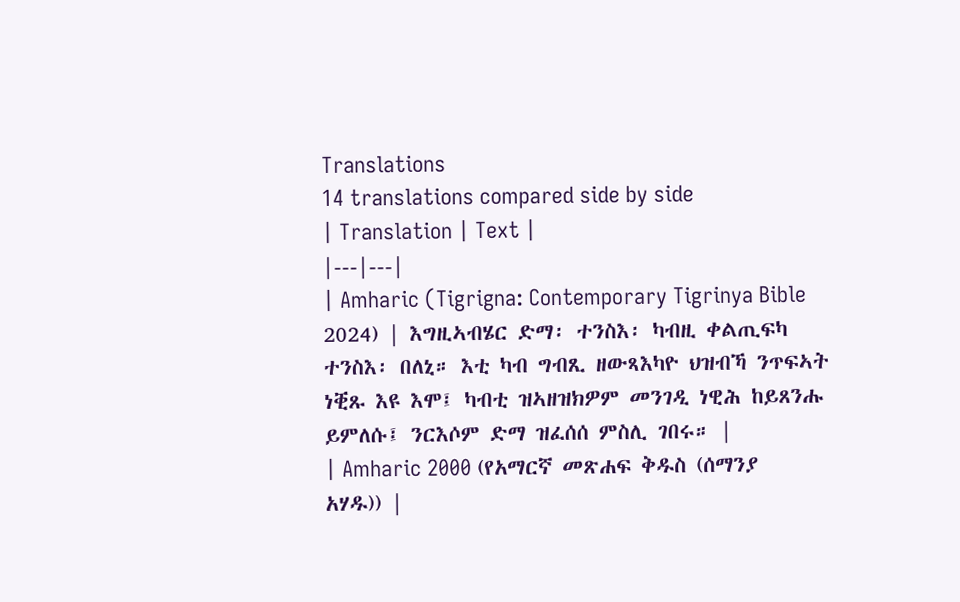Translations
14 translations compared side by side
| Translation | Text |
|---|---|
| Amharic (Tigrigna: Contemporary Tigrinya Bible 2024) | እግዚኣብሄር ድማ፡ ተንስእ፡ ካብዚ ቀልጢፍካ ተንስእ፡ በለኒ። እቲ ካብ ግብጺ ዘውጻእካዮ ህዝብኻ ንጥፍኣት ነቒጹ እዩ እሞ፤ ካብቲ ዝኣዘዝክዎም መንገዲ ነዊሕ ከይጸንሑ ይምለሱ፤ ንርእሶም ድማ ዝፈሰሰ ምስሊ ገበሩ። |
| Amharic 2000 (የአማርኛ መጽሐፍ ቅዱስ (ሰማንያ አሃዱ)) |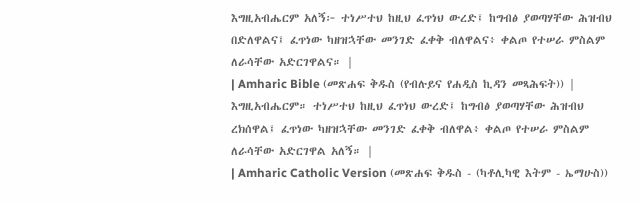እግዚአብሔርም አለኝ፦ ተነሥተህ ከዚህ ፈጥነህ ውረድ፤ ከግብፅ ያወጣሃቸው ሕዝብህ በድለዋልና፤ ፈጥነው ካዘዝኋቸው መንገድ ፈቀቅ ብለዋልና፥ ቀልጦ የተሠራ ምስልም ለራሳቸው አድርገዋልና። |
| Amharic Bible (መጽሐፍ ቅዱስ (የብሉይና የሐዲስ ኪዳን መጻሕፍት)) | እግዚአብሔርም። ተነሥተህ ከዚህ ፈጥነህ ውረድ፤ ከግብፅ ያወጣሃቸው ሕዝብህ ረክሰዋል፤ ፈጥነው ካዘዝኋቸው መንገድ ፈቀቅ ብለዋል፥ ቀልጦ የተሠራ ምስልም ለራሳቸው አድርገዋል አለኝ። |
| Amharic Catholic Version (መጽሐፍ ቅዱስ - (ካቶሊካዊ እትም - ኤማሁስ))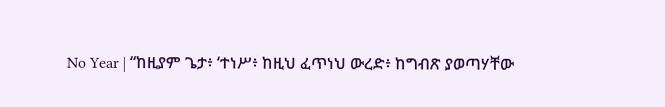No Year | “ከዚያም ጌታ፥ ‘ተነሥ፥ ከዚህ ፈጥነህ ውረድ፥ ከግብጽ ያወጣሃቸው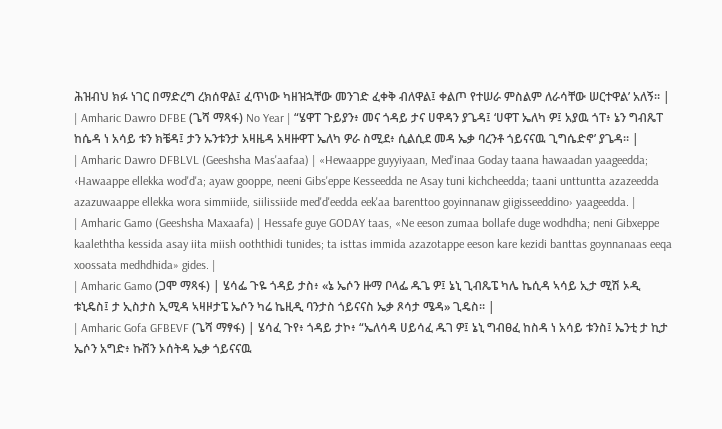ሕዝብህ ክፉ ነገር በማድረግ ረክሰዋል፤ ፈጥነው ካዘዝኋቸው መንገድ ፈቀቅ ብለዋል፤ ቀልጦ የተሠራ ምስልም ለራሳቸው ሠርተዋል’ አለኝ። |
| Amharic Dawro DFBE (ጌሻ ማጻፋ) No Year | “ሄዋፐ ጉይያን፥ መና ጎዳይ ታና ሀዋዳን ያጌዳ፤ ‘ሀዋፐ ኤለካ ዎ፤ አያዉ ጎፐ፥ ኔን ግብጼፐ ከሴዳ ነ አሳይ ቱን ክቼዳ፤ ታን ኡንቱንታ አዛዜዳ አዛዙዋፐ ኤለካ ዎራ ስሚደ፥ ሲልሲደ መዳ ኤቃ ባረንቶ ጎይናናዉ ጊግሴድኖ’ ያጌዳ። |
| Amharic Dawro DFBLVL (Geeshsha Mas'aafaa) | «Hewaappe guyyiyaan, Med'inaa Goday taana hawaadan yaageedda; ‹Hawaappe ellekka wod'd'a; ayaw gooppe, neeni Gibs'eppe Kesseedda ne Asay tuni kichcheedda; taani unttuntta azazeedda azazuwaappe ellekka wora simmiide, siilissiide med'd'eedda eek'aa barenttoo goyinnanaw giigisseeddino› yaageedda. |
| Amharic Gamo (Geeshsha Maxaafa) | Hessafe guye GODAY taas, «Ne eeson zumaa bollafe duge wodhdha; neni Gibxeppe kaaleththa kessida asay iita miish ooththidi tunides; ta isttas immida azazotappe eeson kare kezidi banttas goynnanaas eeqa xoossata medhdhida» gides. |
| Amharic Gamo (ጋሞ ማጻፋ) | ሄሳፌ ጉዬ ጎዳይ ታስ፥ «ኔ ኤሶን ዙማ ቦላፌ ዱጌ ዎ፤ ኔኒ ጊብጼፔ ካሌ ኬሲዳ ኣሳይ ኢታ ሚሽ ኦዲ ቱኒዴስ፤ ታ ኢስታስ ኢሚዳ ኣዛዞታፔ ኤሶን ካሬ ኬዚዲ ባንታስ ጎይናናስ ኤቃ ጾሳታ ሜዳ» ጊዴስ። |
| Amharic Gofa GFBEVF (ጌሻ ማፃፋ) | ሄሳፈ ጉየ፥ ጎዳይ ታኮ፥ “ኤለሳዳ ሀይሳፈ ዱገ ዎ፤ ኔኒ ግብፀፈ ከስዳ ነ አሳይ ቱንስ፤ ኤንቲ ታ ኪታ ኤሶን አግድ፥ ኩሸን ኦሰትዳ ኤቃ ጎይናናዉ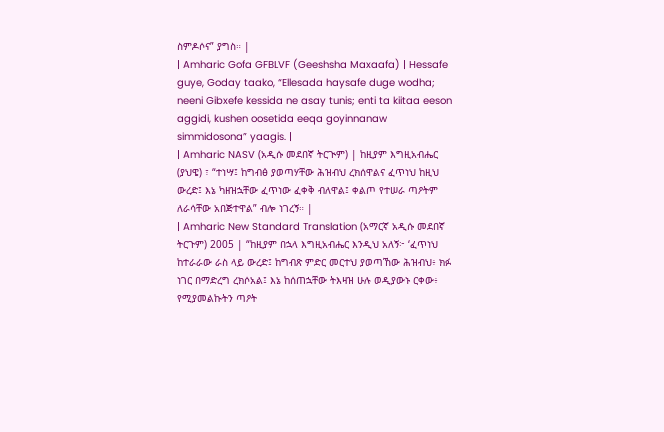ስምዶሶና” ያግስ። |
| Amharic Gofa GFBLVF (Geeshsha Maxaafa) | Hessafe guye, Goday taako, “Ellesada haysafe duge wodha; neeni Gibxefe kessida ne asay tunis; enti ta kiitaa eeson aggidi, kushen oosetida eeqa goyinnanaw simmidosona” yaagis. |
| Amharic NASV (አዲሱ መደበኛ ትርጒም) | ከዚያም እግዚአብሔር (ያህዌ) ፣ “ተነሣ፤ ከግብፅ ያወጣሃቸው ሕዝብህ ረክሰዋልና ፈጥነህ ከዚህ ውረድ፤ እኔ ካዘዝኋቸው ፈጥነው ፈቀቅ ብለዋል፤ ቀልጦ የተሠራ ጣዖትም ለራሳቸው አበጅተዋል” ብሎ ነገረኝ። |
| Amharic New Standard Translation (አማርኛ አዲሱ መደበኛ ትርጉም) 2005 | “ከዚያም በኋላ እግዚአብሔር እንዲህ አለኝ፦ ‘ፈጥነህ ከተራራው ራስ ላይ ውረድ፤ ከግብጽ ምድር መርተህ ያወጣኸው ሕዝብህ፥ ክፉ ነገር በማድረግ ረክሶአል፤ እኔ ከሰጠኋቸው ትእዛዝ ሁሉ ወዲያውኑ ርቀው፥ የሚያመልኩትን ጣዖት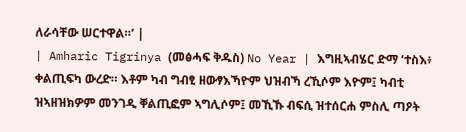ለራሳቸው ሠርተዋል።’ |
| Amharic Tigrinya (መፅሓፍ ቅዱስ) No Year | እግዚኣብሄር ድማ ‘ተስእ፥ ቀልጢፍካ ውረድ። እቶም ካብ ግብፂ ዘውፃእኻዮም ህዝብኻ ረኺሶም እዮም፤ ካብቲ ዝኣዘዝክዎም መንገዲ ቐልጢፎም ኣግሊሶም፤ መኺኹ ብፍሲ ዝተሰርሐ ምስሊ ጣዖት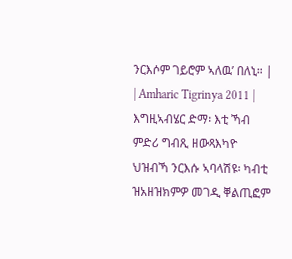ንርእሶም ገይሮም ኣለዉ’ በለኒ። |
| Amharic Tigrinya 2011 | እግዚኣብሄር ድማ፡ እቲ ኻብ ምድሪ ግብጺ ዘውጻእካዮ ህዝብኻ ንርእሱ ኣባላሽዩ፡ ካብቲ ዝአዘዝክምዎ መገዲ ቐልጢፎም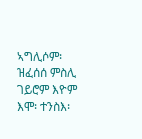ኣግሊሶም፡ ዝፈሰሰ ምስሊ ገይሮም እዮም እሞ፡ ተንስእ፡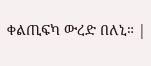ቀልጢፍካ ውረድ በለኒ። |